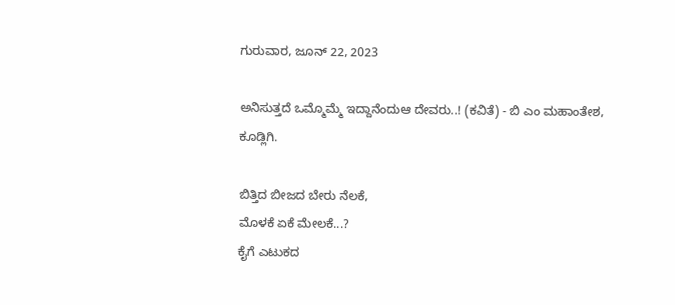ಗುರುವಾರ, ಜೂನ್ 22, 2023

ಅನಿಸುತ್ತದೆ ಒಮ್ಮೊಮ್ಮೆ ಇದ್ದಾನೆಂದುಆ ದೇವರು..! (ಕವಿತೆ) - ಬಿ ಎಂ ಮಹಾಂತೇಶ, ಕೂಡ್ಲಿಗಿ.

ಬಿತ್ತಿದ ಬೀಜದ ಬೇರು ನೆಲಕೆ,
ಮೊಳಕೆ ಏಕೆ ಮೇಲಕೆ...?
ಕೈಗೆ ಎಟುಕದ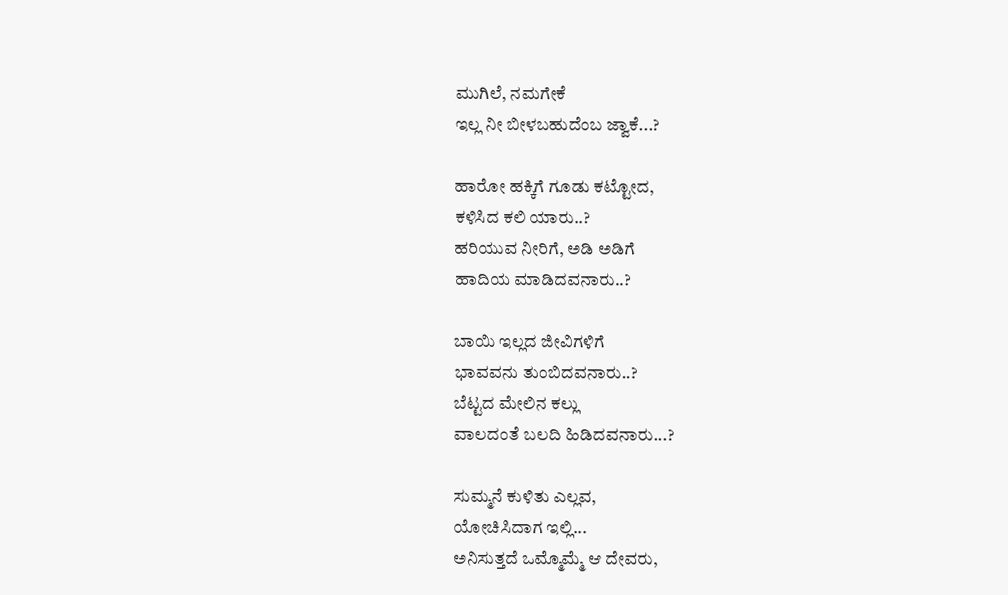ಮುಗಿಲೆ, ನಮಗೇಕೆ
ಇಲ್ಲ ನೀ ಬೀಳಬಹುದೆಂಬ ಜ್ವಾಕೆ...?

ಹಾರೋ ಹಕ್ಕಿಗೆ ಗೂಡು ಕಟ್ಟೋದ,
ಕಳಿಸಿದ ಕಲಿ ಯಾರು..?
ಹರಿಯುವ ನೀರಿಗೆ, ಅಡಿ ಅಡಿಗೆ
ಹಾದಿಯ ಮಾಡಿದವನಾರು..?

ಬಾಯಿ ಇಲ್ಲದ ಜೀವಿಗಳಿಗೆ
ಭಾವವನು ತುಂಬಿದವನಾರು..?
ಬೆಟ್ಟದ ಮೇಲಿನ ಕಲ್ಲು
ವಾಲದಂತೆ ಬಲದಿ ಹಿಡಿದವನಾರು...?

ಸುಮ್ಮನೆ ಕುಳಿತು ಎಲ್ಲವ,
ಯೋಚಿಸಿದಾಗ ಇಲ್ಲಿ...
ಅನಿಸುತ್ತದೆ ಒಮ್ಮೊಮ್ಮೆ ಆ ದೇವರು,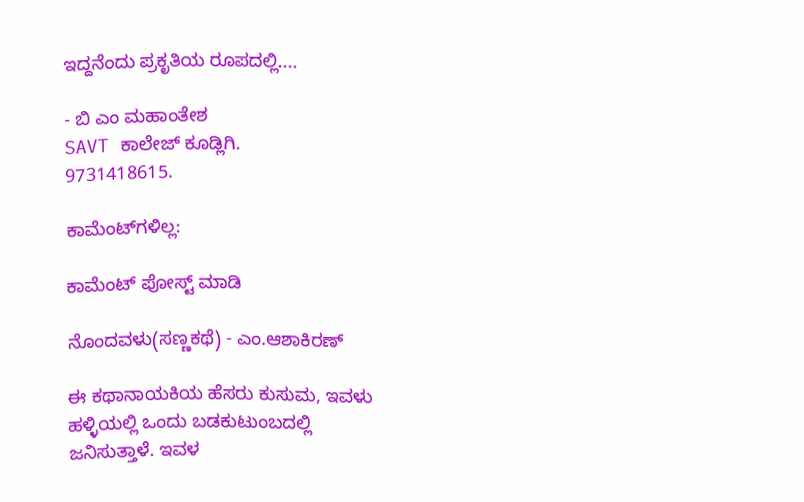ಇದ್ದನೆಂದು ಪ್ರಕೃತಿಯ ರೂಪದಲ್ಲಿ....

- ಬಿ ಎಂ ಮಹಾಂತೇಶ
SAVT ಕಾಲೇಜ್ ಕೂಡ್ಲಿಗಿ.
9731418615.

ಕಾಮೆಂಟ್‌ಗಳಿಲ್ಲ:

ಕಾಮೆಂಟ್‌‌ ಪೋಸ್ಟ್‌ ಮಾಡಿ

ನೊಂದವಳು(ಸಣ್ಣಕಥೆ) - ಎಂ.ಆಶಾಕಿರಣ್

ಈ ಕಥಾನಾಯಕಿಯ ಹೆಸರು ಕುಸುಮ, ಇವಳು ಹಳ್ಳಿಯಲ್ಲಿ ಒಂದು ಬಡಕುಟುಂಬದಲ್ಲಿ ಜನಿಸುತ್ತಾಳೆ. ಇವಳ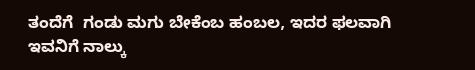ತಂದೆಗೆ  ಗಂಡು ಮಗು ಬೇಕೆಂಬ ಹಂಬಲ, ಇದರ ಫಲವಾಗಿ ಇವನಿಗೆ ನಾಲ್ಕು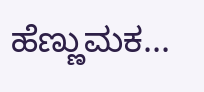ಹೆಣ್ಣುಮಕ...